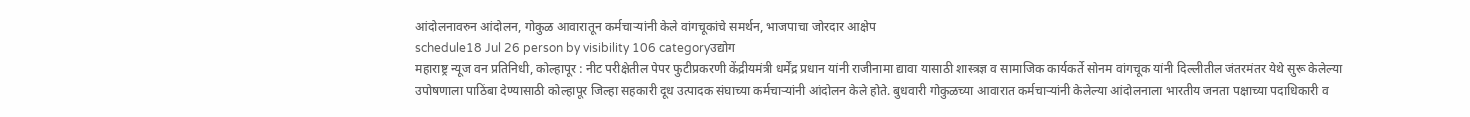आंदोलनावरुन आंदोलन, गोकुळ आवारातून कर्मचाऱ्यांनी केले वांगचूकांचे समर्थन, भाजपाचा जोरदार आक्षेप
schedule18 Jul 26 person by visibility 106 categoryउद्योग
महाराष्ट्र न्यूज वन प्रतिनिधी, कोल्हापूर : नीट परीक्षेतील पेपर फुटीप्रकरणी केंद्रीयमंत्री धर्मेंद्र प्रधान यांनी राजीनामा द्यावा यासाठी शास्त्रज्ञ व सामाजिक कार्यकर्ते सोनम वांगचूक यांनी दिल्लीतील जंतरमंतर येथे सुरू केलेल्या उपोषणाला पाठिंबा देण्यासाठी कोल्हापूर जिल्हा सहकारी दूध उत्पादक संघाच्या कर्मचाऱ्यांनी आंदोलन केले होते. बुधवारी गोकुळच्या आवारात कर्मचाऱ्यांनी केलेल्या आंदोलनाला भारतीय जनता पक्षाच्या पदाधिकारी व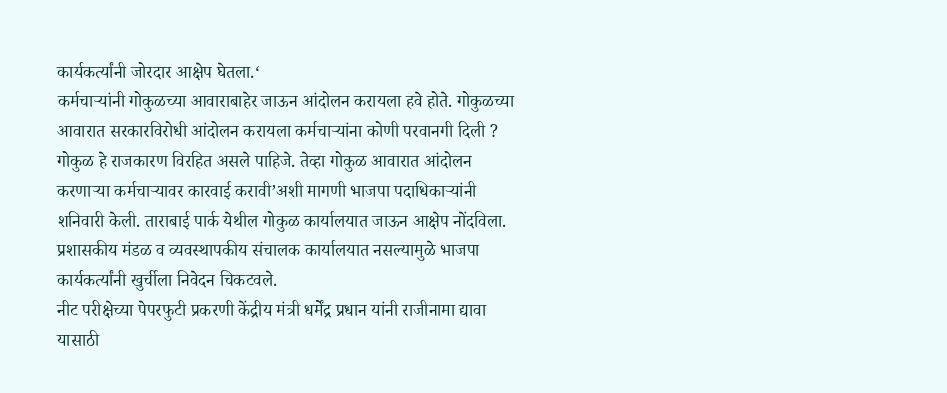कार्यकर्त्यांनी जोरदार आक्षेप घेतला.‘
कर्मचाऱ्यांनी गोकुळच्या आवाराबाहेर जाऊन आंदोलन करायला हवे होते. गोकुळच्या आवारात सरकारविरोधी आंदोलन करायला कर्मचाऱ्यांना कोणी परवानगी दिली ? गोकुळ हे राजकारण विरहित असले पाहिजे. तेव्हा गोकुळ आवारात आंदोलन करणाऱ्या कर्मचाऱ्यावर कारवाई करावी’अशी मागणी भाजपा पदाधिकाऱ्यांनी शनिवारी केली. ताराबाई पार्क येथील गोकुळ कार्यालयात जाऊन आक्षेप नोंदविला. प्रशासकीय मंडळ व व्यवस्थापकीय संचालक कार्यालयात नसल्यामुळे भाजपा कार्यकर्त्यांनी खुर्चीला निवेदन चिकटवले.
नीट परीक्षेच्या पेपरफुटी प्रकरणी केंद्रीय मंत्री धर्मेंद्र प्रधान यांनी राजीनामा द्यावा यासाठी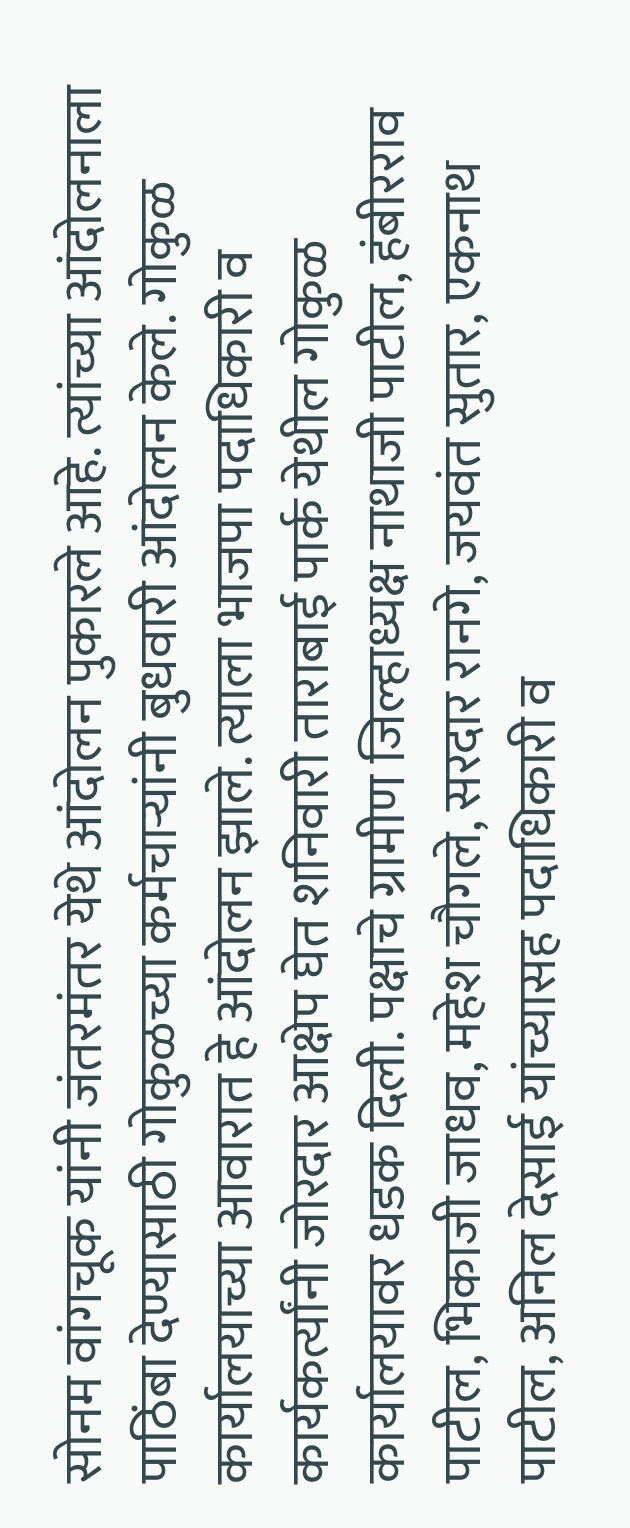सोनम वांगचूक यांनी जंतरमंतर येथे आंदोलन पुकारले आहे. त्यांच्या आंदोलनाला पाठिंबा देण्यासाठी गोकुळच्या कर्मचाऱ्यांनी बुधवारी आंदोलन केले. गोकुळ कार्यालयाच्या आवारात हे आंदोलन झाले. त्याला भाजपा पदाधिकारी व कार्यकर्त्यांनी जोरदार आक्षेप घेत शनिवारी ताराबाई पार्क येथील गोकुळ कार्यालयावर धडक दिली. पक्षाचे ग्रामीण जिल्हाध्यक्ष नाथाजी पाटील, हंबीरराव पाटील, भिकाजी जाधव, महेश चौगले, सरदार रानगे, जयवंत सुतार, एकनाथ पाटील, अनिल देसाई यांच्यासह पदाधिकारी व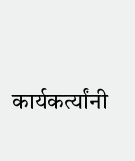कार्यकर्त्यांनी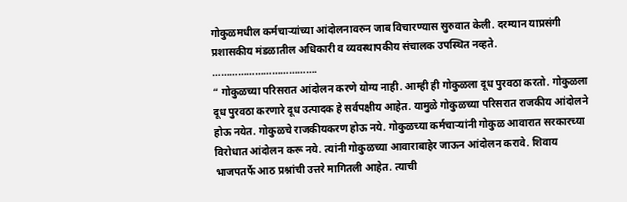गोकुळमधील कर्मचाऱ्यांच्या आंदोलनावरुन जाब विचारण्यास सुरुवात केली. दरम्यान याप्रसंगी प्रशासकीय मंडळातील अधिकारी व व्यवस्थापकीय संचालक उपस्थित नव्हते.
……………………………….
“ गोकुळच्या परिसरात आंदोलन करणे योग्य नाही. आम्ही ही गोकुळला दूध पुरवठा करतो. गोकुळला दूध पुरवठा करणारे दूध उत्पादक हे सर्वपक्षीय आहेत. यामुळे गोकुळच्या परिसरात राजकीय आंदोलने होऊ नयेत. गोकुळचे राजकीयकरण होऊ नये. गोकुळच्या कर्मचाऱ्यांनी गोकुळ आवारात सरकारच्या विरोधात आंदोलन करू नये. त्यांनी गोकुळच्या आवाराबाहेर जाऊन आंदोलन करावे. शिवाय भाजपतर्फे आठ प्रश्नांची उत्तरे मागितली आहेत. त्याची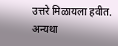उत्तरे मिळायला हवीत. अन्यथा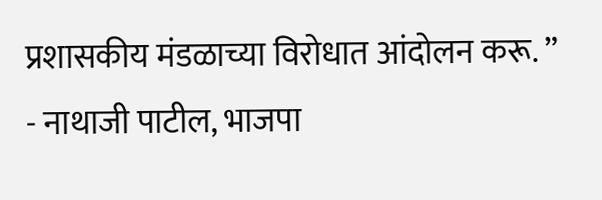प्रशासकीय मंडळाच्या विरोधात आंदोलन करू. ”
- नाथाजी पाटील, भाजपा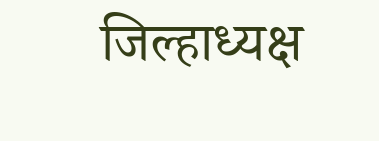जिल्हाध्यक्ष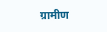ग्रामीण